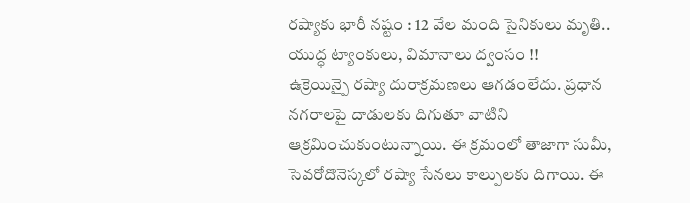రష్యాకు భారీ నష్టం : 12 వేల మంది సైనికులు మృతి.. యుద్ధ ట్యాంకులు, విమానాలు ద్వంసం !!
ఉక్రెయిన్పై రష్యా దురాక్రమణలు ఆగడంలేదు. ప్రధాన నగరాలపై దాడులకు దిగుతూ వాటిని ఆక్రమించుకుంటున్నాయి. ఈ క్రమంలో తాజాగా సుమీ, సెవరోదొనెస్కలో రష్యా సేనలు కాల్పులకు దిగాయి. ఈ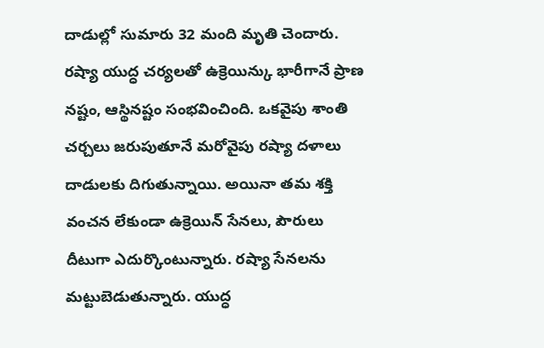దాడుల్లో సుమారు 32 మంది మృతి చెందారు. రష్యా యుద్ధ చర్యలతో ఉక్రెయిన్కు భారీగానే ప్రాణ నష్టం, ఆస్థినష్టం సంభవించింది. ఒకవైపు శాంతి చర్చలు జరుపుతూనే మరోవైపు రష్యా దళాలు దాడులకు దిగుతున్నాయి. అయినా తమ శక్తి వంచన లేకుండా ఉక్రెయిన్ సేనలు, పౌరులు దీటుగా ఎదుర్కొంటున్నారు. రష్యా సేనలను మట్టుబెడుతున్నారు. యుద్ధ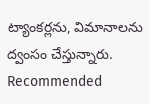ట్యాంకర్లను, విమానాలను ద్వంసం చేస్తున్నారు.
Recommended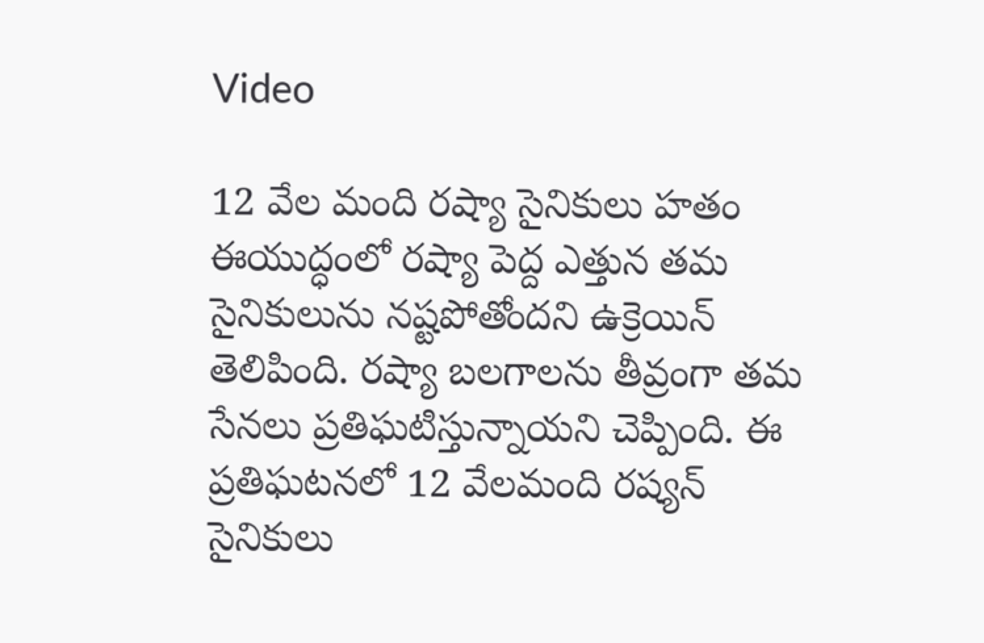Video

12 వేల మంది రష్యా సైనికులు హతం
ఈయుద్ధంలో రష్యా పెద్ద ఎత్తున తమ సైనికులును నష్టపోతోందని ఉక్రెయిన్ తెలిపింది. రష్యా బలగాలను తీవ్రంగా తమ సేనలు ప్రతిఘటిస్తున్నాయని చెప్పింది. ఈ ప్రతిఘటనలో 12 వేలమంది రష్యన్ సైనికులు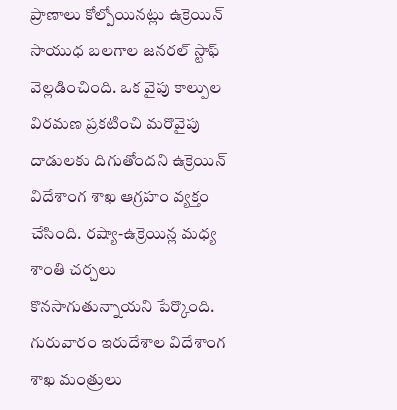ప్రాణాలు కోల్పోయినట్లు ఉక్రెయిన్ సాయుధ బలగాల జనరల్ స్టాఫ్ వెల్లడించింది. ఒక వైపు కాల్పుల విరమణ ప్రకటించి మరొవైపు దాడులకు దిగుతోందని ఉక్రెయిన్ విదేశాంగ శాఖ ఆగ్రహం వ్యక్తం చేసింది. రష్యా-ఉక్రెయిన్ల మధ్య శాంతి చర్చలు కొనసాగుతున్నాయని పేర్కొంది. గురువారం ఇరుదేశాల విదేశాంగ శాఖ మంత్రులు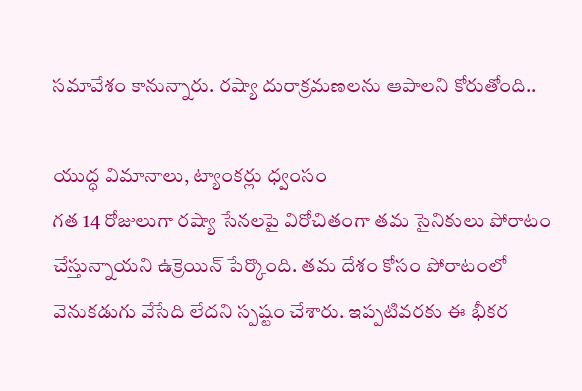సమావేశం కానున్నారు. రష్యా దురాక్రమణలను ఆపాలని కోరుతోంది..

యుద్ధ విమానాలు, ట్యాంకర్లు ధ్వంసం
గత 14 రోజులుగా రష్యా సేనలపై విరోచితంగా తమ సైనికులు పోరాటం చేస్తున్నాయని ఉక్రెయిన్ పేర్కొంది. తమ దేశం కోసం పోరాటంలో వెనుకడుగు వేసేది లేదని స్పష్టం చేశారు. ఇప్పటివరకు ఈ భీకర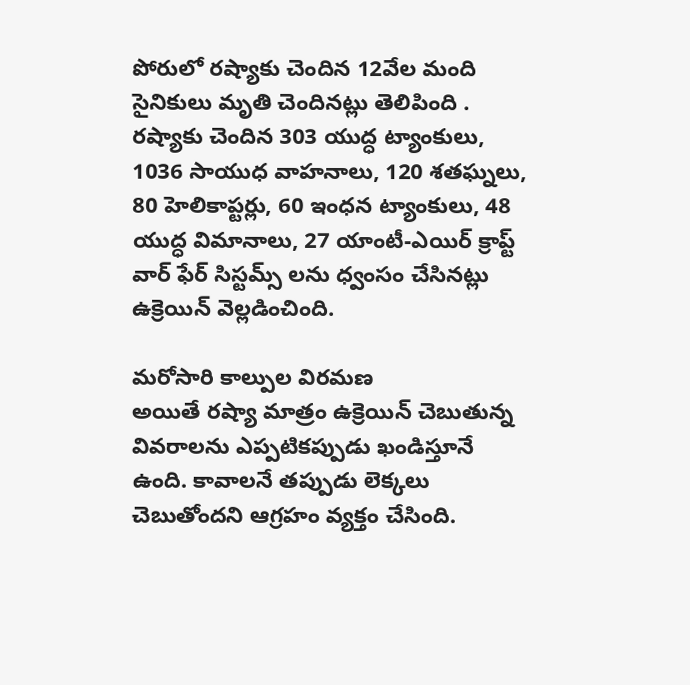పోరులో రష్యాకు చెందిన 12వేల మంది సైనికులు మృతి చెందినట్లు తెలిపింది . రష్యాకు చెందిన 303 యుద్ధ ట్యాంకులు, 1036 సాయుధ వాహనాలు, 120 శతఘ్నలు, 80 హెలికాప్టర్లు, 60 ఇంధన ట్యాంకులు, 48 యుద్ధ విమానాలు, 27 యాంటీ-ఎయిర్ క్రాప్ట్ వార్ ఫేర్ సిస్టమ్స్ లను ధ్వంసం చేసినట్లు ఉక్రెయిన్ వెల్లడించింది.

మరోసారి కాల్పుల విరమణ
అయితే రష్యా మాత్రం ఉక్రెయిన్ చెబుతున్న వివరాలను ఎప్పటికప్పుడు ఖండిస్తూనే ఉంది. కావాలనే తప్పుడు లెక్కలు చెబుతోందని ఆగ్రహం వ్యక్తం చేసింది.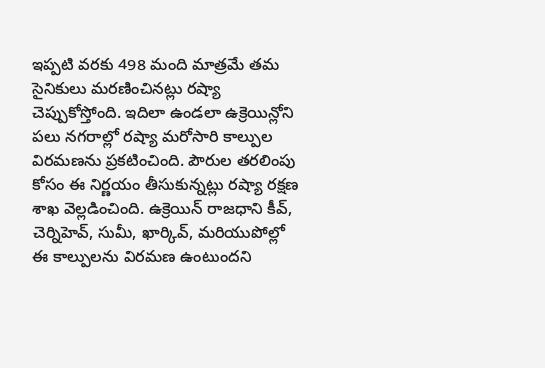ఇప్పటి వరకు 498 మంది మాత్రమే తమ సైనికులు మరణించినట్లు రష్యా చెప్పుకోస్తోంది. ఇదిలా ఉండలా ఉక్రెయిన్లోని పలు నగరాల్లో రష్యా మరోసారి కాల్పుల విరమణను ప్రకటించింది. పౌరుల తరలింపు కోసం ఈ నిర్ణయం తీసుకున్నట్లు రష్యా రక్షణ శాఖ వెల్లడించింది. ఉక్రెయిన్ రాజధాని కీవ్, చెర్నిహెవ్, సుమీ, ఖార్కివ్, మరియుపోల్లో ఈ కాల్పులను విరమణ ఉంటుందని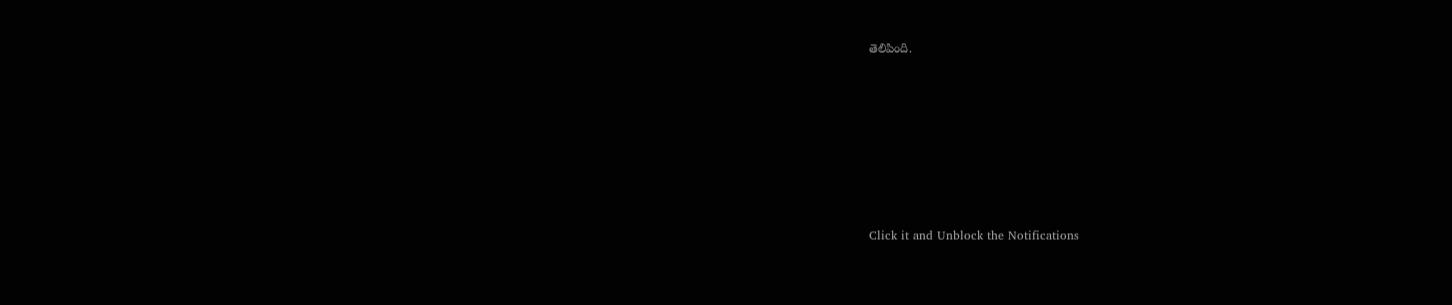తెలిపింది.












Click it and Unblock the Notifications